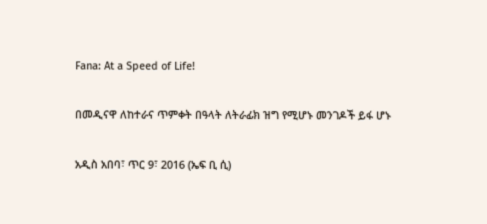Fana: At a Speed of Life!

በመዲናዋ ለከተራና ጥምቀት በዓላት ለትራፊክ ዝግ የሚሆኑ መንገዶች ይፋ ሆኑ

አዲስ አበባ፣ ጥር 9፣ 2016 (ኤፍ ቢ ሲ)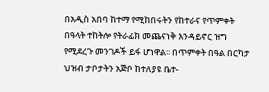በአዲስ አበባ ከተማ የሚከበሩትን የከተራና የጥምቀት በዓላት ተከትሎ የትራፊክ መጨናነቅ እንዳይኖር ዝግ የሚደረጉ መንገዶች ይፋ ሆነዋል፡፡ በጥምቀት በዓል በርካታ ህዝብ ታቦታትን አጅቦ ከተለያዩ ቤተ-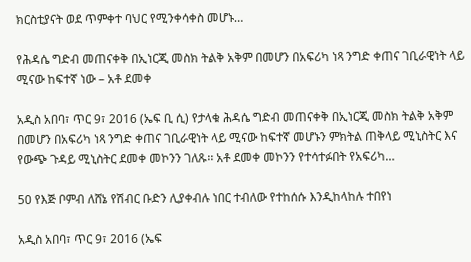ክርስቲያናት ወደ ጥምቀተ ባህር የሚንቀሳቀስ መሆኑ…

የሕዳሴ ግድብ መጠናቀቅ በኢነርጂ መስክ ትልቅ አቅም በመሆን በአፍሪካ ነጻ ንግድ ቀጠና ገቢራዊነት ላይ ሚናው ከፍተኛ ነው – አቶ ደመቀ

አዲስ አበባ፣ ጥር 9፣ 2016 (ኤፍ ቢ ሲ) የታላቁ ሕዳሴ ግድብ መጠናቀቅ በኢነርጂ መስክ ትልቅ አቅም በመሆን በአፍሪካ ነጻ ንግድ ቀጠና ገቢራዊነት ላይ ሚናው ከፍተኛ መሆኑን ምክትል ጠቅላይ ሚኒስትር እና የውጭ ጉዳይ ሚኒስትር ደመቀ መኮንን ገለጹ፡፡ አቶ ደመቀ መኮንን የተሳተፉበት የአፍሪካ…

50 የእጅ ቦምብ ለሸኔ የሽብር ቡድን ሊያቀብሉ ነበር ተብለው የተከሰሱ እንዲከላከሉ ተበየነ

አዲስ አበባ፣ ጥር 9፣ 2016 (ኤፍ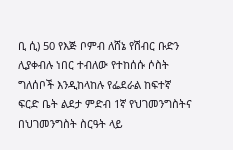ቢ ሲ) 50 የእጅ ቦምብ ለሸኔ የሽብር ቡድን ሊያቀብሉ ነበር ተብለው የተከሰሱ ሶስት ግለሰቦች እንዲከላከሉ የፌደራል ከፍተኛ ፍርድ ቤት ልደታ ምድብ 1ኛ የህገመንግስትና በህገመንግስት ስርዓት ላይ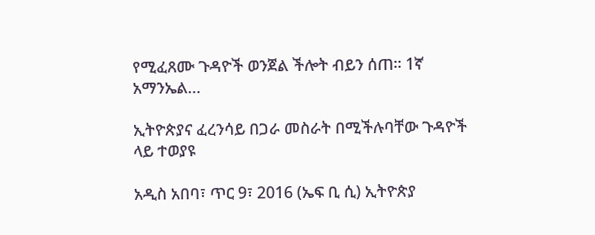የሚፈጸሙ ጉዳዮች ወንጀል ችሎት ብይን ሰጠ። 1ኛ አማንኤል…

ኢትዮጵያና ፈረንሳይ በጋራ መስራት በሚችሉባቸው ጉዳዮች ላይ ተወያዩ

አዲስ አበባ፣ ጥር 9፣ 2016 (ኤፍ ቢ ሲ) ኢትዮጵያ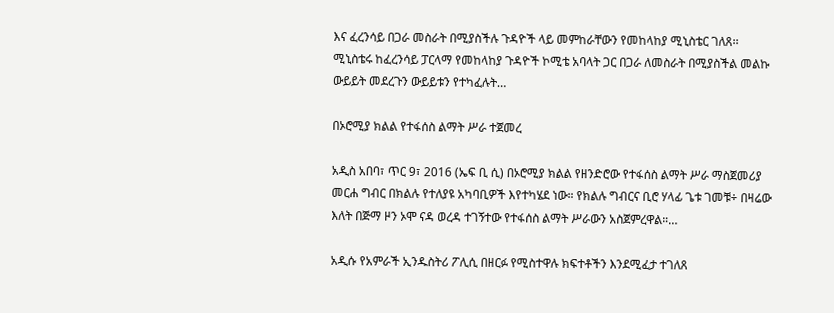እና ፈረንሳይ በጋራ መስራት በሚያስችሉ ጉዳዮች ላይ መምከራቸውን የመከላከያ ሚኒስቴር ገለጸ፡፡ ሚኒስቴሩ ከፈረንሳይ ፓርላማ የመከላከያ ጉዳዮች ኮሚቴ አባላት ጋር በጋራ ለመስራት በሚያስችል መልኩ ውይይት መደረጉን ውይይቱን የተካፈሉት…

በኦሮሚያ ክልል የተፋሰስ ልማት ሥራ ተጀመረ

አዲስ አበባ፣ ጥር 9፣ 2016 (ኤፍ ቢ ሲ) በኦሮሚያ ክልል የዘንድሮው የተፋሰስ ልማት ሥራ ማስጀመሪያ መርሐ ግብር በክልሉ የተለያዩ አካባቢዎች እየተካሄደ ነው። የክልሉ ግብርና ቢሮ ሃላፊ ጌቱ ገመቹ÷ በዛሬው እለት በጅማ ዞን ኦሞ ናዳ ወረዳ ተገኝተው የተፋሰስ ልማት ሥራውን አስጀምረዋል።…

አዲሱ የአምራች ኢንዱስትሪ ፖሊሲ በዘርፉ የሚስተዋሉ ክፍተቶችን እንደሚፈታ ተገለጸ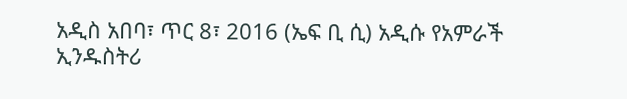አዲስ አበባ፣ ጥር 8፣ 2016 (ኤፍ ቢ ሲ) አዲሱ የአምራች ኢንዱስትሪ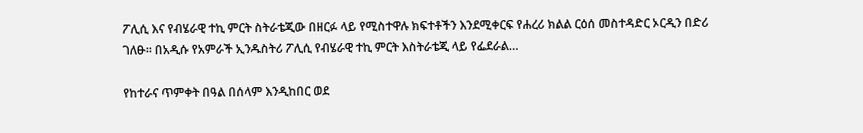ፖሊሲ እና የብሄራዊ ተኪ ምርት ስትራቴጂው በዘርፉ ላይ የሚስተዋሉ ክፍተቶችን እንደሚቀርፍ የሐረሪ ክልል ርዕሰ መስተዳድር ኦርዲን በድሪ ገለፁ። በአዲሱ የአምራች ኢንዱስትሪ ፖሊሲ የብሄራዊ ተኪ ምርት እስትራቴጂ ላይ የፌደራል…

የከተራና ጥምቀት በዓል በሰላም እንዲከበር ወደ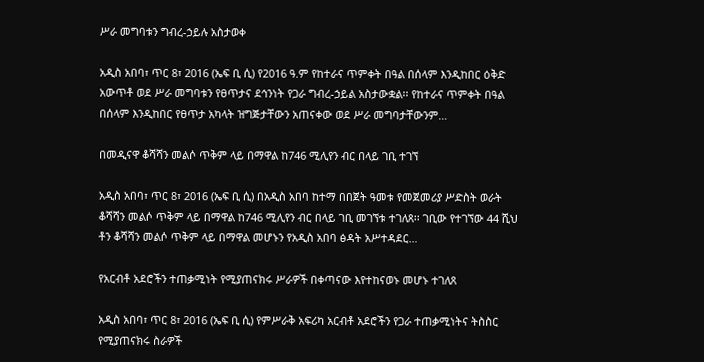ሥራ መግባቱን ግብረ-ኃይሉ አስታወቀ

አዲስ አበባ፣ ጥር 8፣ 2016 (ኤፍ ቢ ሲ) የ2016 ዓ.ም የከተራና ጥምቀት በዓል በሰላም እንዲከበር ዕቅድ አውጥቶ ወደ ሥራ መግባቱን የፀጥታና ደኅንነት የጋራ ግብረ-ኃይል አስታውቋል፡፡ የከተራና ጥምቀት በዓል በሰላም እንዲከበር የፀጥታ አካላት ዝግጅታቸውን አጠናቀው ወደ ሥራ መግባታቸውንም…

በመዲናዋ ቆሻሻን መልሶ ጥቅም ላይ በማዋል ከ746 ሚሊየን ብር በላይ ገቢ ተገኘ

አዲስ አበባ፣ ጥር 8፣ 2016 (ኤፍ ቢ ሲ) በአዲስ አበባ ከተማ በበጀት ዓመቱ የመጀመሪያ ሥድስት ወራት ቆሻሻን መልሶ ጥቅም ላይ በማዋል ከ746 ሚሊየን ብር በላይ ገቢ መገኘቱ ተገለጸ፡፡ ገቢው የተገኘው 44 ሺህ ቶን ቆሻሻን መልሶ ጥቅም ላይ በማዋል መሆኑን የአዲስ አበባ ፅዳት አሥተዳደር…

የአርብቶ አደሮችን ተጠቃሚነት የሚያጠናክሩ ሥራዎች በቀጣናው እየተከናወኑ መሆኑ ተገለጸ

አዲስ አበባ፣ ጥር 8፣ 2016 (ኤፍ ቢ ሲ) የምሥራቅ አፍሪካ አርብቶ አደሮችን የጋራ ተጠቃሚነትና ትስስር የሚያጠናክሩ ስራዎች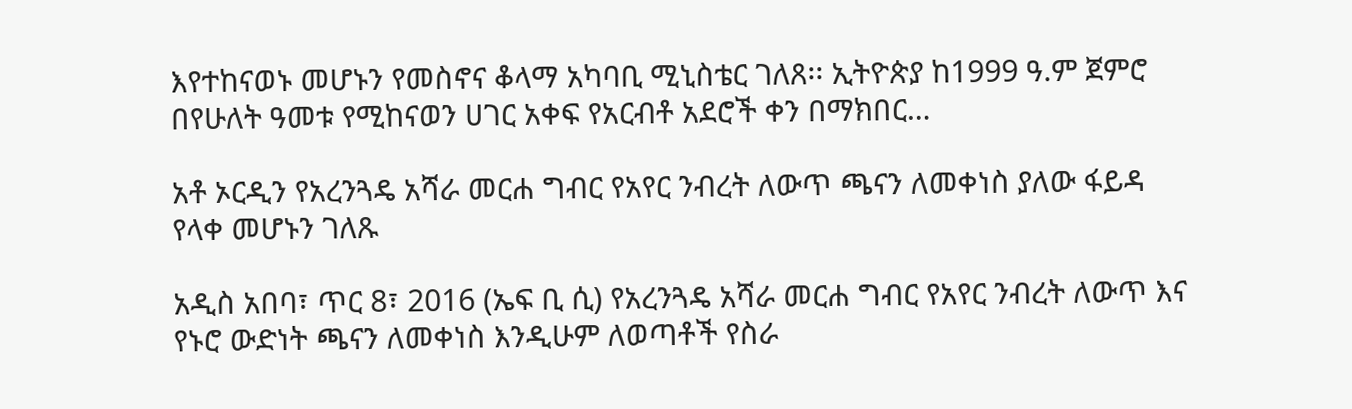እየተከናወኑ መሆኑን የመስኖና ቆላማ አካባቢ ሚኒስቴር ገለጸ፡፡ ኢትዮጵያ ከ1999 ዓ.ም ጀምሮ በየሁለት ዓመቱ የሚከናወን ሀገር አቀፍ የአርብቶ አደሮች ቀን በማክበር…

አቶ ኦርዲን የአረንጓዴ አሻራ መርሐ ግብር የአየር ንብረት ለውጥ ጫናን ለመቀነስ ያለው ፋይዳ የላቀ መሆኑን ገለጹ

አዲስ አበባ፣ ጥር 8፣ 2016 (ኤፍ ቢ ሲ) የአረንጓዴ አሻራ መርሐ ግብር የአየር ንብረት ለውጥ እና የኑሮ ውድነት ጫናን ለመቀነስ እንዲሁም ለወጣቶች የስራ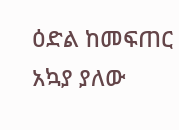ዕድል ከመፍጠር አኳያ ያለው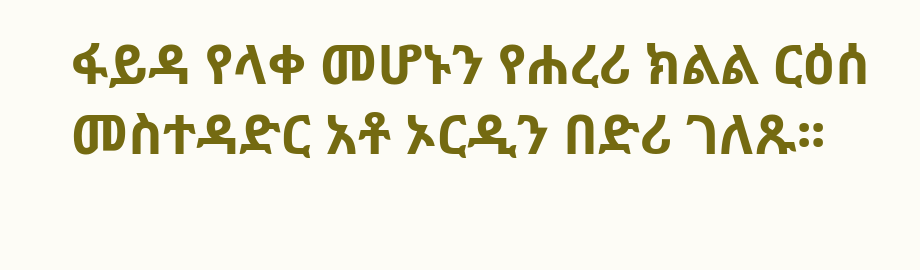ፋይዳ የላቀ መሆኑን የሐረሪ ክልል ርዕሰ መስተዳድር አቶ ኦርዲን በድሪ ገለጹ፡፡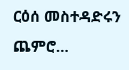ርዕሰ መስተዳድሩን ጨምሮ…